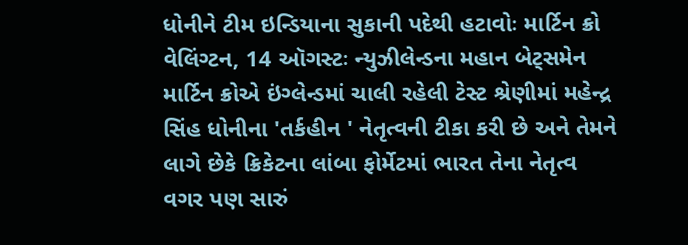ધોનીને ટીમ ઇન્ડિયાના સુકાની પદેથી હટાવોઃ માર્ટિન ક્રો
વેલિંગ્ટન, 14 ઑગસ્ટઃ ન્યુઝીલેન્ડના મહાન બેટ્સમેન માર્ટિન ક્રોએ ઇંગ્લેન્ડમાં ચાલી રહેલી ટેસ્ટ શ્રેણીમાં મહેન્દ્ર સિંહ ધોનીના 'તર્કહીન ' નેતૃત્વની ટીકા કરી છે અને તેમને લાગે છેકે ક્રિકેટના લાંબા ફોર્મેટમાં ભારત તેના નેતૃત્વ વગર પણ સારું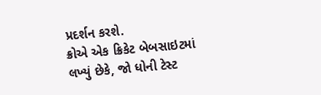પ્રદર્શન કરશે.
ક્રોએ એક ક્રિકેટ બેબસાઇટમાં લખ્યું છેકે, જો ધોની ટેસ્ટ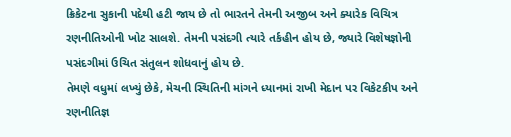ક્રિકેટના સુકાની પદેથી હટી જાય છે તો ભારતને તેમની અજીબ અને ક્યારેક વિચિત્ર રણનીતિઓની ખોટ સાલશે. તેમની પસંદગી ત્યારે તર્કહીન હોય છે, જ્યારે વિશેષજ્ઞોની પસંદગીમાં ઉચિત સંતુલન શોધવાનું હોય છે.
તેમણે વધુમાં લખ્યું છેકે, મેચની સ્થિતિની માંગને ધ્યાનમાં રાખી મેદાન પર વિકેટકીપ અને રણનીતિજ્ઞ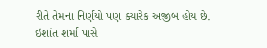રીતે તેમના નિર્ણયો પણ ક્યારેક અજીબ હોય છે. ઇશાંત શર્મા પાસે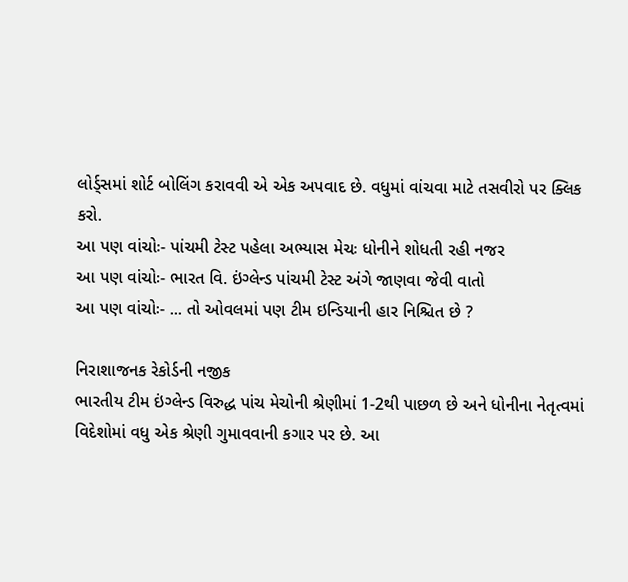લોર્ડ્સમાં શોર્ટ બોલિંગ કરાવવી એ એક અપવાદ છે. વધુમાં વાંચવા માટે તસવીરો પર ક્લિક કરો.
આ પણ વાંચોઃ- પાંચમી ટેસ્ટ પહેલા અભ્યાસ મેચઃ ધોનીને શોધતી રહી નજર
આ પણ વાંચોઃ- ભારત વિ. ઇંગ્લેન્ડ પાંચમી ટેસ્ટ અંગે જાણવા જેવી વાતો
આ પણ વાંચોઃ- ... તો ઓવલમાં પણ ટીમ ઇન્ડિયાની હાર નિશ્ચિત છે ?

નિરાશાજનક રેકોર્ડની નજીક
ભારતીય ટીમ ઇંગ્લેન્ડ વિરુદ્ધ પાંચ મેચોની શ્રેણીમાં 1-2થી પાછળ છે અને ધોનીના નેતૃત્વમાં વિદેશોમાં વધુ એક શ્રેણી ગુમાવવાની કગાર પર છે. આ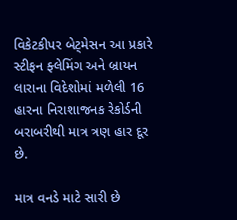વિકેટકીપર બેટ્મેસન આ પ્રકારે સ્ટીફન ફ્લેમિંગ અને બ્રાયન લારાના વિદેશોમાં મળેલી 16 હારના નિરાશાજનક રેકોર્ડની બરાબરીથી માત્ર ત્રણ હાર દૂર છે.

માત્ર વનડે માટે સારી છે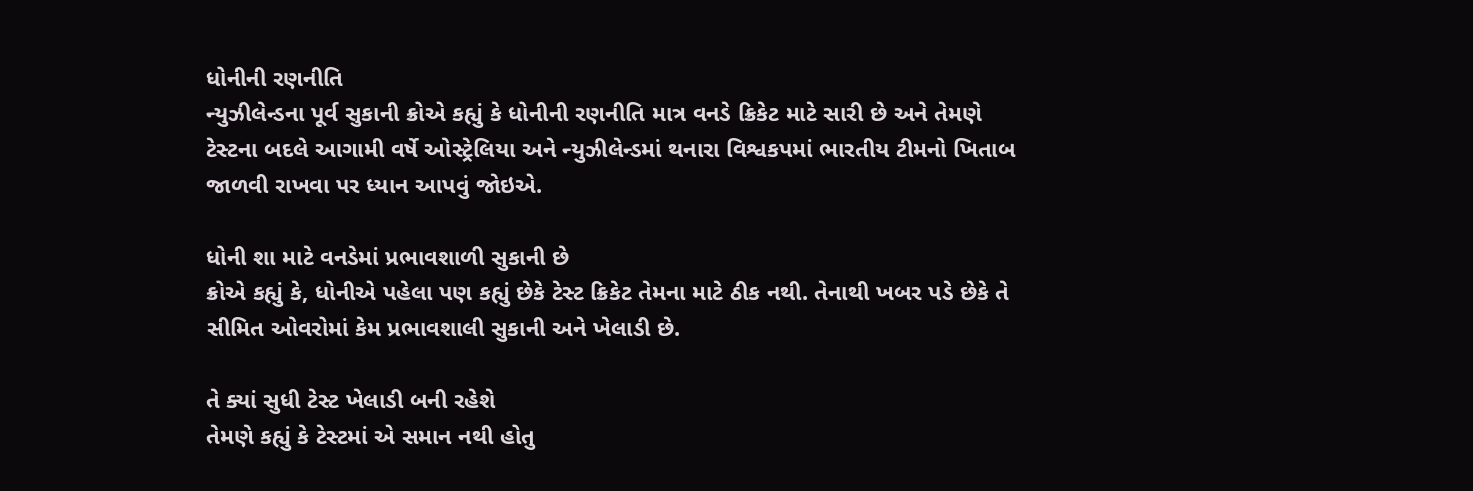ધોનીની રણનીતિ
ન્યુઝીલેન્ડના પૂર્વ સુકાની ક્રોએ કહ્યું કે ધોનીની રણનીતિ માત્ર વનડે ક્રિકેટ માટે સારી છે અને તેમણે ટેસ્ટના બદલે આગામી વર્ષે ઓસ્ટ્રેલિયા અને ન્યુઝીલેન્ડમાં થનારા વિશ્વકપમાં ભારતીય ટીમનો ખિતાબ જાળવી રાખવા પર ધ્યાન આપવું જોઇએ.

ધોની શા માટે વનડેમાં પ્રભાવશાળી સુકાની છે
ક્રોએ કહ્યું કે, ધોનીએ પહેલા પણ કહ્યું છેકે ટેસ્ટ ક્રિકેટ તેમના માટે ઠીક નથી. તેનાથી ખબર પડે છેકે તે સીમિત ઓવરોમાં કેમ પ્રભાવશાલી સુકાની અને ખેલાડી છે.

તે ક્યાં સુધી ટેસ્ટ ખેલાડી બની રહેશે
તેમણે કહ્યું કે ટેસ્ટમાં એ સમાન નથી હોતુ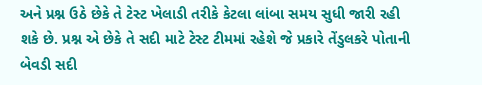અને પ્રશ્ન ઉઠે છેકે તે ટેસ્ટ ખેલાડી તરીકે કેટલા લાંબા સમય સુધી જારી રહી શકે છે. પ્રશ્ન એ છેકે તે સદી માટે ટેસ્ટ ટીમમાં રહેશે જે પ્રકારે તેંડુલકરે પોતાની બેવડી સદી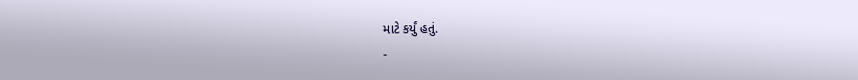માટે કર્યું હતું.
-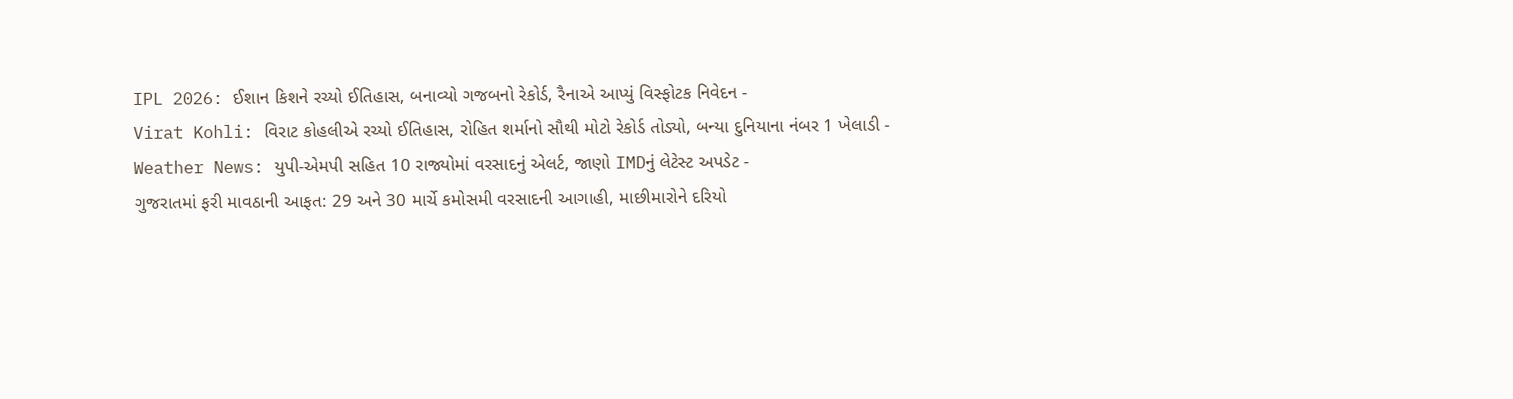IPL 2026: ઈશાન કિશને રચ્યો ઈતિહાસ, બનાવ્યો ગજબનો રેકોર્ડ, રૈનાએ આપ્યું વિસ્ફોટક નિવેદન -
Virat Kohli: વિરાટ કોહલીએ રચ્યો ઈતિહાસ, રોહિત શર્માનો સૌથી મોટો રેકોર્ડ તોડ્યો, બન્યા દુનિયાના નંબર 1 ખેલાડી -
Weather News: યુપી-એમપી સહિત 10 રાજ્યોમાં વરસાદનું એલર્ટ, જાણો IMDનું લેટેસ્ટ અપડેટ -
ગુજરાતમાં ફરી માવઠાની આફત: 29 અને 30 માર્ચે કમોસમી વરસાદની આગાહી, માછીમારોને દરિયો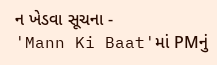ન ખેડવા સૂચના -
'Mann Ki Baat'માં PMનું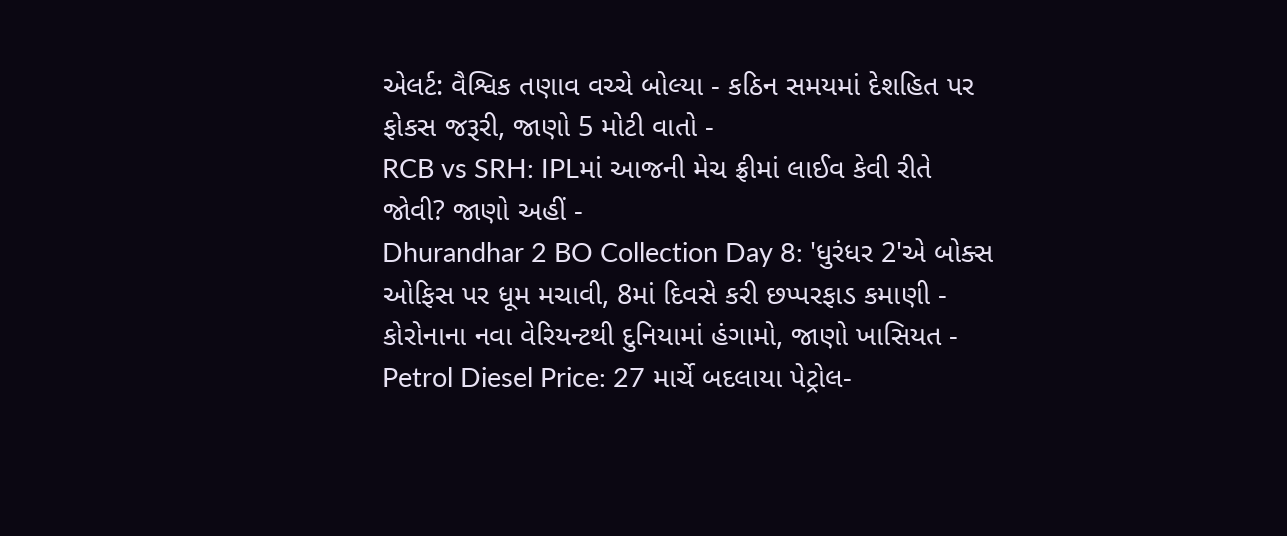એલર્ટ: વૈશ્વિક તણાવ વચ્ચે બોલ્યા - કઠિન સમયમાં દેશહિત પર ફોકસ જરૂરી, જાણો 5 મોટી વાતો -
RCB vs SRH: IPLમાં આજની મેચ ફ્રીમાં લાઈવ કેવી રીતે જોવી? જાણો અહીં -
Dhurandhar 2 BO Collection Day 8: 'ધુરંધર 2'એ બોક્સ ઓફિસ પર ધૂમ મચાવી, 8માં દિવસે કરી છપ્પરફાડ કમાણી -
કોરોનાના નવા વેરિયન્ટથી દુનિયામાં હંગામો, જાણો ખાસિયત -
Petrol Diesel Price: 27 માર્ચે બદલાયા પેટ્રોલ-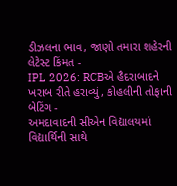ડીઝલના ભાવ, જાણો તમારા શહેરની લેટેસ્ટ કિંમત -
IPL 2026: RCBએ હૈદરાબાદને ખરાબ રીતે હરાવ્યું, કોહલીની તોફાની બેટિંગ -
અમદાવાદની સીએન વિદ્યાલયમાં વિદ્યાર્થિની સાથે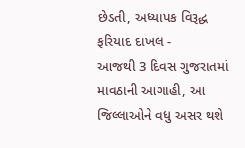છેડતી, અધ્યાપક વિરૂદ્ધ ફરિયાદ દાખલ -
આજથી 3 દિવસ ગુજરાતમાં માવઠાની આગાહી, આ જિલ્લાઓને વધુ અસર થશે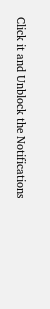Click it and Unblock the Notifications